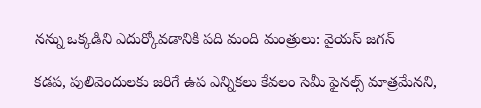నన్ను ఒక్కడిని ఎదుర్కోవడానికి పది మంది మంత్రులు: వైయస్ జగన్

కడప, పులివెందులకు జరిగే ఉప ఎన్నికలు కేవలం సెమీ ఫైనల్స్ మాత్రమేనని,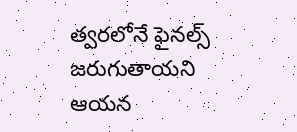త్వరలోనే ఫైనల్స్ జరుగుతాయని ఆయన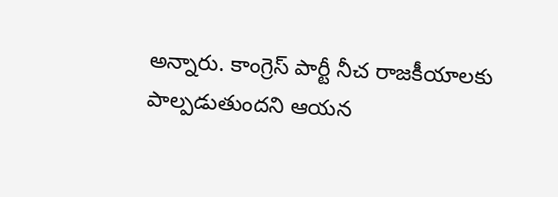అన్నారు. కాంగ్రెస్ పార్టీ నీచ రాజకీయాలకు పాల్పడుతుందని ఆయన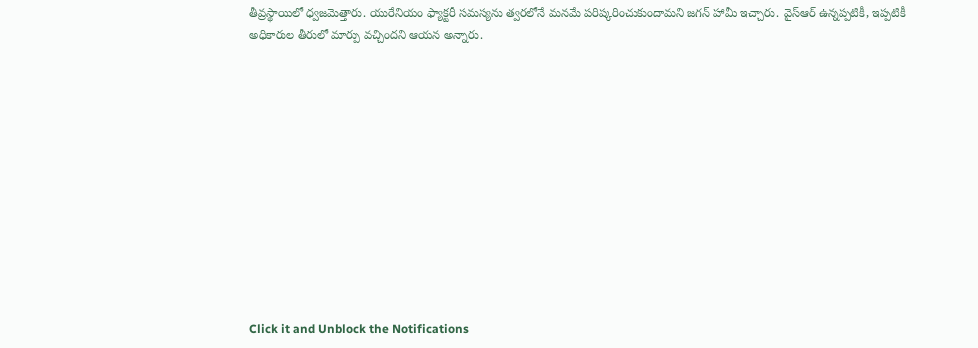తీవ్రస్థాయిలో ధ్వజమెత్తారు. యురేనియం ఫ్యాక్టరీ సమస్యను త్వరలోనే మనమే పరిష్కరించుకుందామని జగన్ హామీ ఇచ్చారు. వైస్ఆర్ ఉన్నప్పటికీ, ఇప్పటికీ అధికారుల తీరులో మార్పు వచ్చిందని ఆయన అన్నారు.












Click it and Unblock the Notifications